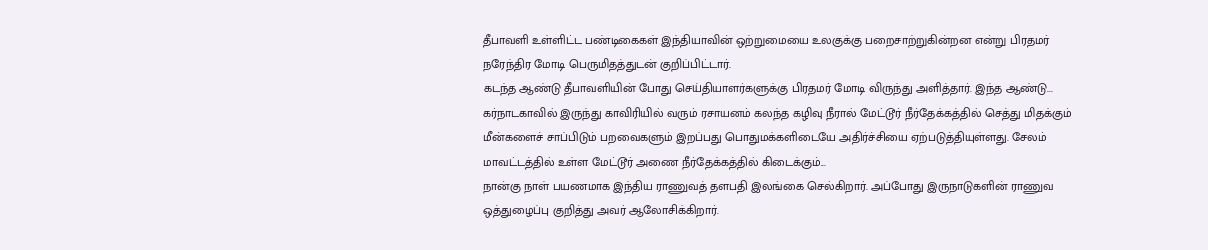தீபாவளி உள்ளிட்ட பண்டிகைகள் இந்தியாவின் ஒற்றுமையை உலகுக்கு பறைசாற்றுகின்றன என்று பிரதமர் நரேந்திர மோடி பெருமிதத்துடன் குறிப்பிட்டார்.
கடந்த ஆண்டு தீபாவளியின் போது செய்தியாளர்களுக்கு பிரதமர் மோடி விருந்து அளித்தார். இந்த ஆண்டு...
கர்நாடகாவில் இருந்து காவிரியில் வரும் ரசாயனம் கலந்த கழிவு நீரால் மேட்டூர் நீர்தேக்கத்தில் செத்து மிதக்கும் மீன்களைச் சாப்பிடும் பறவைகளும் இறப்பது பொதுமக்களிடையே அதிர்ச்சியை ஏற்படுத்தியுள்ளது. சேலம் மாவட்டத்தில் உள்ள மேட்டூர் அணை நீர்தேக்கத்தில் கிடைக்கும்...
நான்கு நாள் பயணமாக இந்திய ராணுவத் தளபதி இலங்கை செல்கிறார். அப்போது இருநாடுகளின் ராணுவ ஒத்துழைப்பு குறித்து அவர் ஆலோசிக்கிறார்.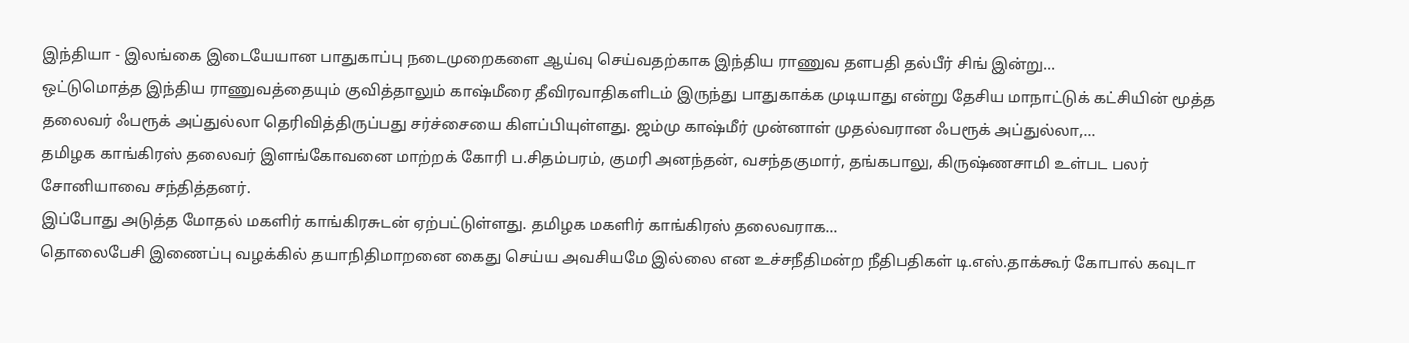இந்தியா - இலங்கை இடையேயான பாதுகாப்பு நடைமுறைகளை ஆய்வு செய்வதற்காக இந்திய ராணுவ தளபதி தல்பீர் சிங் இன்று...
ஒட்டுமொத்த இந்திய ராணுவத்தையும் குவித்தாலும் காஷ்மீரை தீவிரவாதிகளிடம் இருந்து பாதுகாக்க முடியாது என்று தேசிய மாநாட்டுக் கட்சியின் மூத்த தலைவர் ஃபரூக் அப்துல்லா தெரிவித்திருப்பது சர்ச்சையை கிளப்பியுள்ளது. ஜம்மு காஷ்மீர் முன்னாள் முதல்வரான ஃபரூக் அப்துல்லா,...
தமிழக காங்கிரஸ் தலைவர் இளங்கோவனை மாற்றக் கோரி ப.சிதம்பரம், குமரி அனந்தன், வசந்தகுமார், தங்கபாலு, கிருஷ்ணசாமி உள்பட பலர் சோனியாவை சந்தித்தனர்.
இப்போது அடுத்த மோதல் மகளிர் காங்கிரசுடன் ஏற்பட்டுள்ளது. தமிழக மகளிர் காங்கிரஸ் தலைவராக...
தொலைபேசி இணைப்பு வழக்கில் தயாநிதிமாறனை கைது செய்ய அவசியமே இல்லை என உச்சநீதிமன்ற நீதிபதிகள் டி.எஸ்.தாக்கூர் கோபால் கவுடா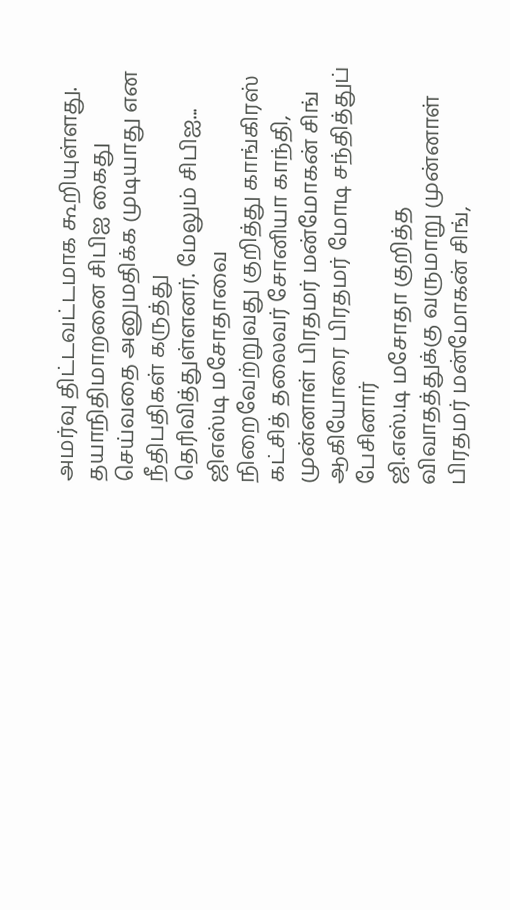அமர்வு திட்டவட்டமாக கூறியுள்ளது. தயாநிதிமாறனை சிபிஐ கைது செய்வதை அனுமதிக்க முடியாது என நீதிபதிகள் கருத்து தெரிவித்துள்ளனர். மேலும் சிபிஐ...
ஜிஎஸ்டி மசோதாவை நிறைவேற்றுவது குறித்து காங்கிரஸ் கட்சித் தலைவர் சோனியா காந்தி, முன்னாள் பிரதமர் மன்மோகன் சிங் ஆகியோரை பிரதமர் மோடி சந்தித்துப் பேசினார்
ஜி.எஸ்.டி மசோதா குறித்த விவாதத்துக்கு வருமாறு முன்னாள் பிரதமர் மன்மோகன் சிங்,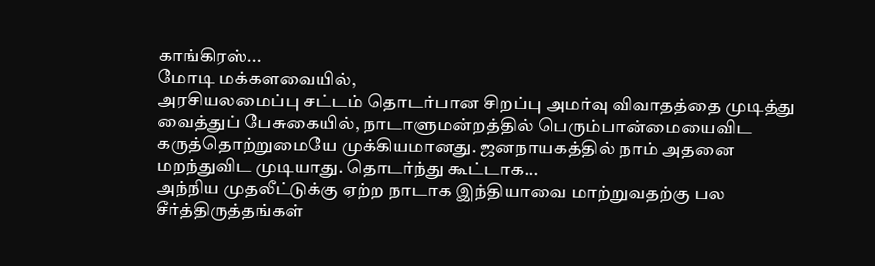காங்கிரஸ்...
மோடி மக்களவையில்,
அரசியலமைப்பு சட்டம் தொடர்பான சிறப்பு அமர்வு விவாதத்தை முடித்து வைத்துப் பேசுகையில், நாடாளுமன்றத்தில் பெரும்பான்மையைவிட கருத்தொற்றுமையே முக்கியமானது. ஜனநாயகத்தில் நாம் அதனை மறந்துவிட முடியாது. தொடர்ந்து கூட்டாக...
அந்நிய முதலீட்டுக்கு ஏற்ற நாடாக இந்தியாவை மாற்றுவதற்கு பல சீர்த்திருத்தங்கள்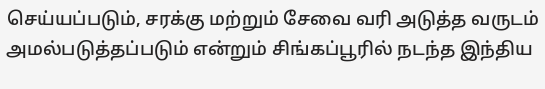செய்யப்படும், சரக்கு மற்றும் சேவை வரி அடுத்த வருடம் அமல்படுத்தப்படும் என்றும் சிங்கப்பூரில் நடந்த இந்திய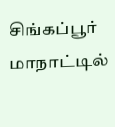சிங்கப்பூர் மாநாட்டில்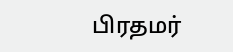பிரதமர்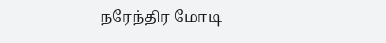நரேந்திர மோடி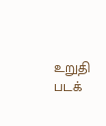உறுதி படக்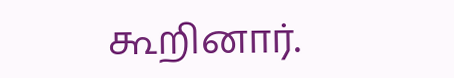கூறினார்.